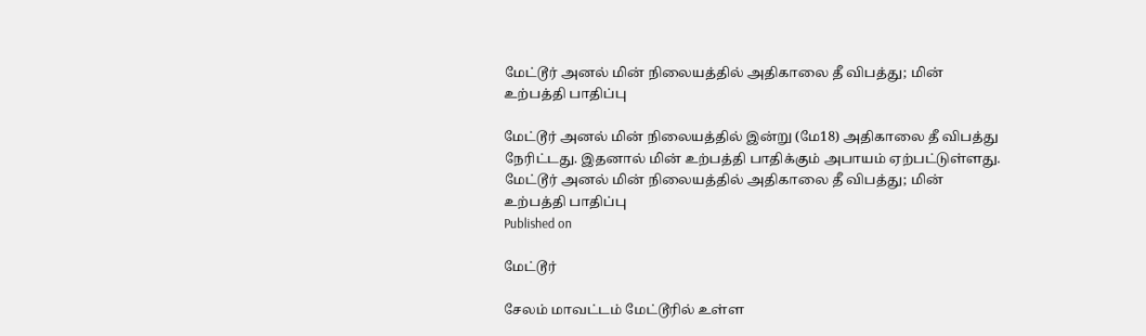மேட்டூர் அனல் மின் நிலையத்தில் அதிகாலை தீ விபத்து; மின் உற்பத்தி பாதிப்பு

மேட்டூர் அனல் மின் நிலையத்தில் இன்று (மே18) அதிகாலை தீ விபத்து நேரிட்டது. இதனால் மின் உற்பத்தி பாதிக்கும் அபாயம் ஏற்பட்டுள்ளது.
மேட்டூர் அனல் மின் நிலையத்தில் அதிகாலை தீ விபத்து; மின் உற்பத்தி பாதிப்பு
Published on

மேட்டூர்

சேலம் மாவட்டம் மேட்டூரில் உள்ள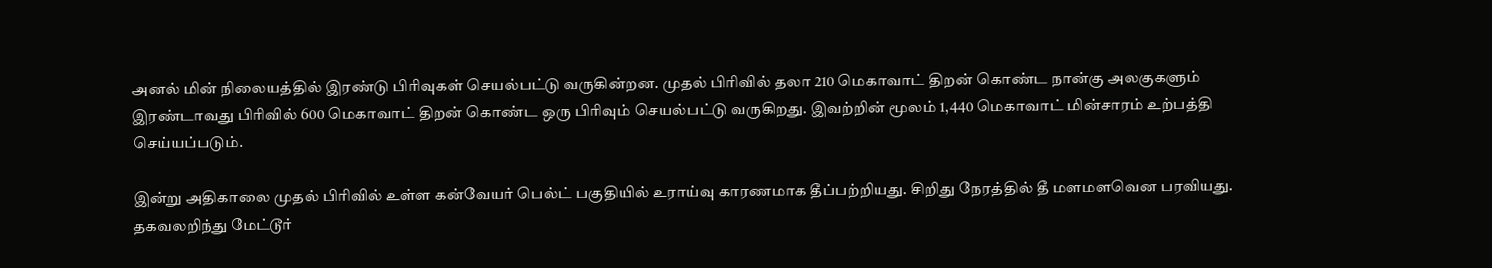அனல் மின் நிலையத்தில் இரண்டு பிரிவுகள் செயல்பட்டு வருகின்றன. முதல் பிரிவில் தலா 210 மெகாவாட் திறன் கொண்ட நான்கு அலகுகளும் இரண்டாவது பிரிவில் 600 மெகாவாட் திறன் கொண்ட ஒரு பிரிவும் செயல்பட்டு வருகிறது. இவற்றின் மூலம் 1,440 மெகாவாட் மின்சாரம் உற்பத்தி செய்யப்படும்.

இன்று அதிகாலை முதல் பிரிவில் உள்ள கன்வேயர் பெல்ட் பகுதியில் உராய்வு காரணமாக தீப்பற்றியது. சிறிது நேரத்தில் தீ மளமளவென பரவியது. தகவலறிந்து மேட்டூர்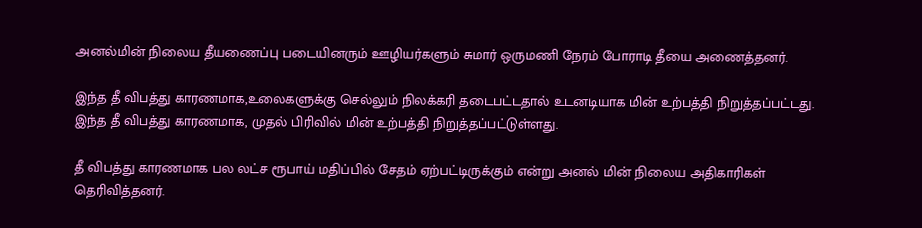அனல்மின் நிலைய தீயணைப்பு படையினரும் ஊழியர்களும் சுமார் ஒருமணி நேரம் போராடி தீயை அணைத்தனர்.

இந்த தீ விபத்து காரணமாக,உலைகளுக்கு செல்லும் நிலக்கரி தடைபட்டதால் உடனடியாக மின் உற்பத்தி நிறுத்தப்பட்டது. இந்த தீ விபத்து காரணமாக, முதல் பிரிவில் மின் உற்பத்தி நிறுத்தப்பட்டுள்ளது.

தீ விபத்து காரணமாக பல லட்ச ரூபாய் மதிப்பில் சேதம் ஏற்பட்டிருக்கும் என்று அனல் மின் நிலைய அதிகாரிகள் தெரிவித்தனர்.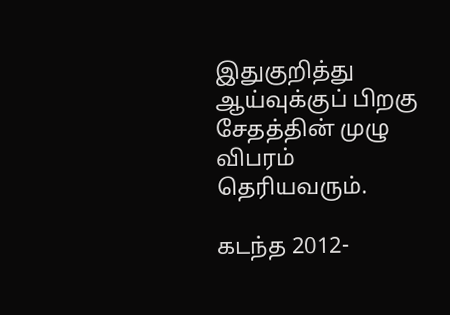இதுகுறித்து ஆய்வுக்குப் பிறகு சேதத்தின் முழு விபரம் தெரியவரும்.

கடந்த 2012-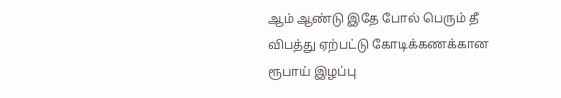ஆம் ஆண்டு இதே போல் பெரும் தீ விபத்து ஏற்பட்டு கோடிக்கணக்கான ரூபாய் இழப்பு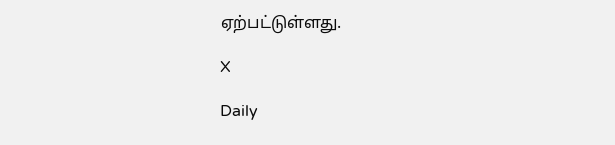ஏற்பட்டுள்ளது.

X

Daily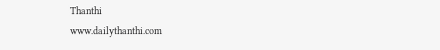Thanthi
www.dailythanthi.com